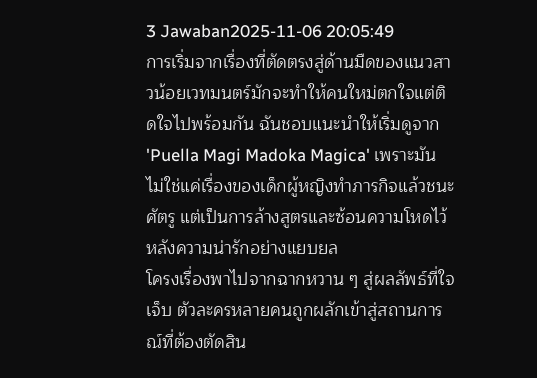3 Jawaban2025-11-06 20:05:49
การเริ่มจากเรื่องที่ตัดตรงสู่ด้านมืดของแนวสาวน้อยเวทมนตร์มักจะทำให้คนใหม่ตกใจแต่ติดใจไปพร้อมกัน ฉันชอบแนะนำให้เริ่มดูจาก 'Puella Magi Madoka Magica' เพราะมันไม่ใช่แค่เรื่องของเด็กผู้หญิงทำภารกิจแล้วชนะศัตรู แต่เป็นการล้างสูตรและซ้อนความโหดไว้หลังความน่ารักอย่างแยบยล
โครงเรื่องพาไปจากฉากหวาน ๆ สู่ผลลัพธ์ที่ใจเจ็บ ตัวละครหลายคนถูกผลักเข้าสู่สถานการณ์ที่ต้องตัดสิน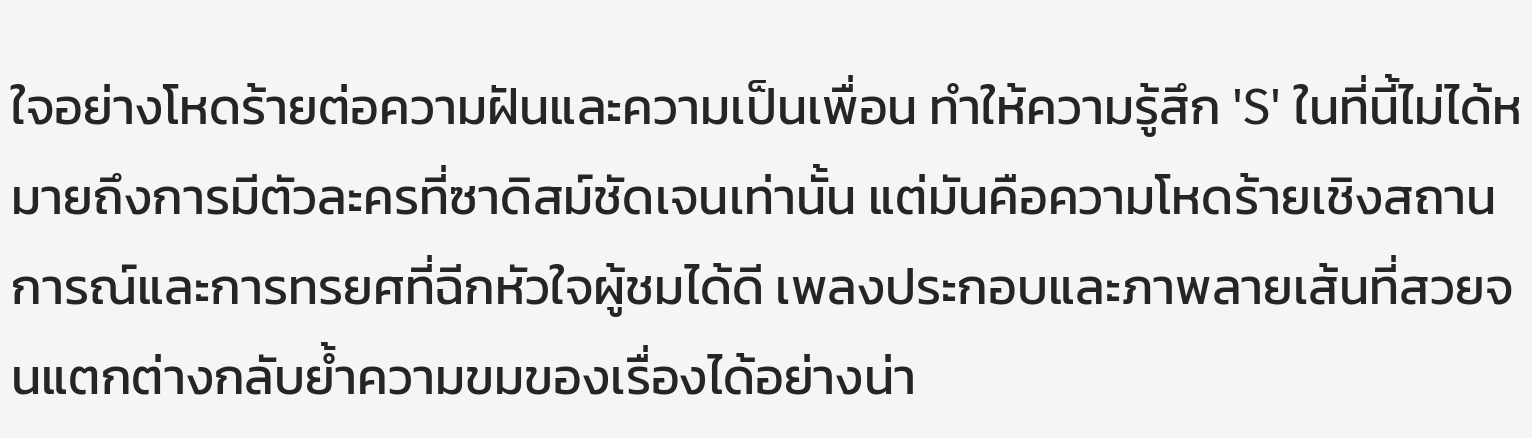ใจอย่างโหดร้ายต่อความฝันและความเป็นเพื่อน ทำให้ความรู้สึก 'S' ในที่นี้ไม่ได้หมายถึงการมีตัวละครที่ซาดิสม์ชัดเจนเท่านั้น แต่มันคือความโหดร้ายเชิงสถานการณ์และการทรยศที่ฉีกหัวใจผู้ชมได้ดี เพลงประกอบและภาพลายเส้นที่สวยจนแตกต่างกลับย้ำความขมของเรื่องได้อย่างน่า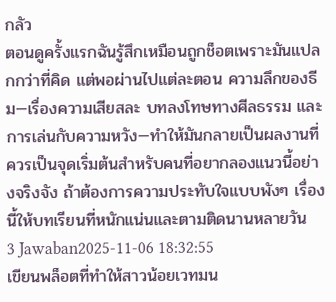กลัว
ตอนดูครั้งแรกฉันรู้สึกเหมือนถูกช็อตเพราะมันแปลกกว่าที่คิด แต่พอผ่านไปแต่ละตอน ความลึกของธีม—เรื่องความเสียสละ บทลงโทษทางศีลธรรม และการเล่นกับความหวัง—ทำให้มันกลายเป็นผลงานที่ควรเป็นจุดเริ่มต้นสำหรับคนที่อยากลองแนวนี้อย่างจริงจัง ถ้าต้องการความประทับใจแบบพังๆ เรื่องนี้ให้บทเรียนที่หนักแน่นและตามติดนานหลายวัน
3 Jawaban2025-11-06 18:32:55
เขียนพล็อตที่ทำให้สาวน้อยเวทมน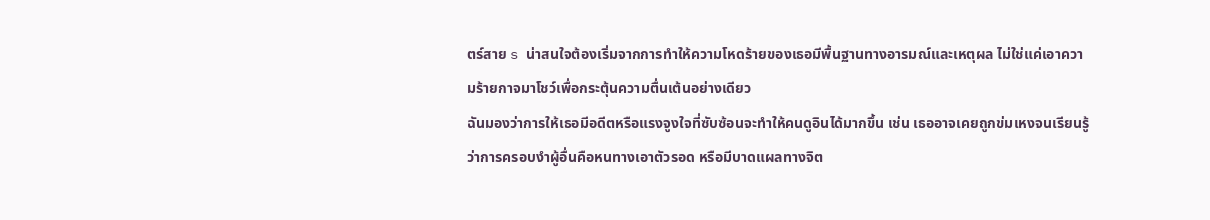ตร์สาย s น่าสนใจต้องเริ่มจากการทำให้ความโหดร้ายของเธอมีพื้นฐานทางอารมณ์และเหตุผล ไม่ใช่แค่เอาความร้ายกาจมาโชว์เพื่อกระตุ้นความตื่นเต้นอย่างเดียว
ฉันมองว่าการให้เธอมีอดีตหรือแรงจูงใจที่ซับซ้อนจะทำให้คนดูอินได้มากขึ้น เช่น เธออาจเคยถูกข่มเหงจนเรียนรู้ว่าการครอบงำผู้อื่นคือหนทางเอาตัวรอด หรือมีบาดแผลทางจิต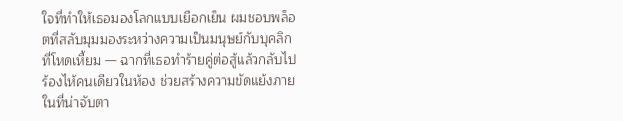ใจที่ทำให้เธอมองโลกแบบเยือกเย็น ผมชอบพล็อตที่สลับมุมมองระหว่างความเป็นมนุษย์กับบุคลิกที่โหดเหี้ยม — ฉากที่เธอทำร้ายคู่ต่อสู้แล้วกลับไปร้องไห้คนเดียวในห้อง ช่วยสร้างความขัดแย้งภายในที่น่าจับตา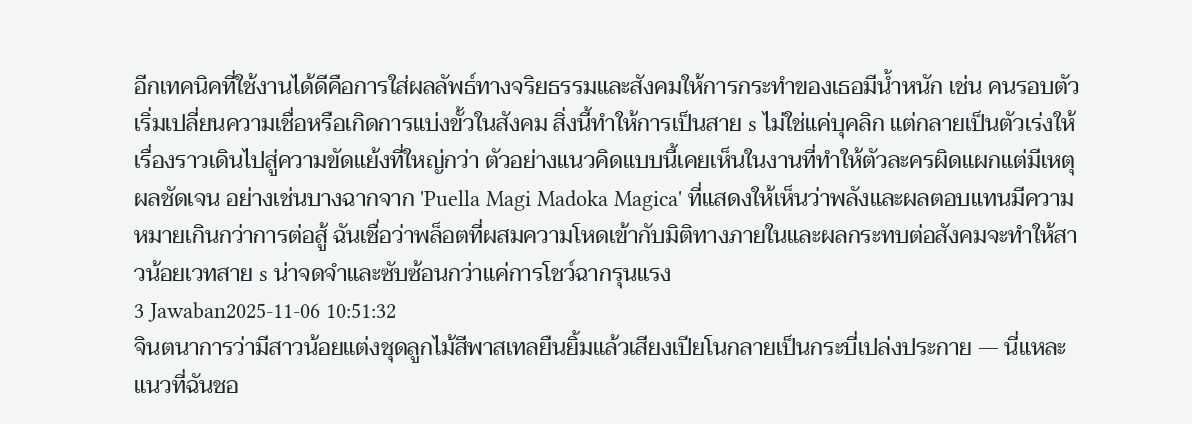อีกเทคนิคที่ใช้งานได้ดีคือการใส่ผลลัพธ์ทางจริยธรรมและสังคมให้การกระทำของเธอมีน้ำหนัก เช่น คนรอบตัวเริ่มเปลี่ยนความเชื่อหรือเกิดการแบ่งขั้วในสังคม สิ่งนี้ทำให้การเป็นสาย s ไม่ใช่แค่บุคลิก แต่กลายเป็นตัวเร่งให้เรื่องราวเดินไปสู่ความขัดแย้งที่ใหญ่กว่า ตัวอย่างแนวคิดแบบนี้เคยเห็นในงานที่ทำให้ตัวละครผิดแผกแต่มีเหตุผลชัดเจน อย่างเช่นบางฉากจาก 'Puella Magi Madoka Magica' ที่แสดงให้เห็นว่าพลังและผลตอบแทนมีความหมายเกินกว่าการต่อสู้ ฉันเชื่อว่าพล็อตที่ผสมความโหดเข้ากับมิติทางภายในและผลกระทบต่อสังคมจะทำให้สาวน้อยเวทสาย s น่าจดจำและซับซ้อนกว่าแค่การโชว์ฉากรุนแรง
3 Jawaban2025-11-06 10:51:32
จินตนาการว่ามีสาวน้อยแต่งชุดลูกไม้สีพาสเทลยืนยิ้มแล้วเสียงเปียโนกลายเป็นกระบี่เปล่งประกาย — นี่แหละแนวที่ฉันชอ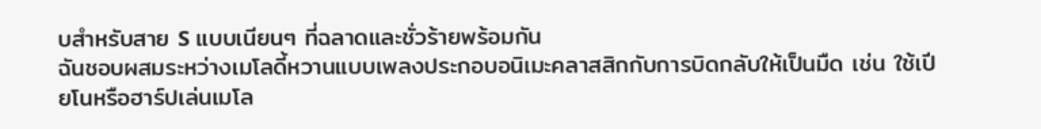บสำหรับสาย S แบบเนียนๆ ที่ฉลาดและชั่วร้ายพร้อมกัน
ฉันชอบผสมระหว่างเมโลดี้หวานแบบเพลงประกอบอนิเมะคลาสสิกกับการบิดกลับให้เป็นมืด เช่น ใช้เปียโนหรือฮาร์ปเล่นเมโล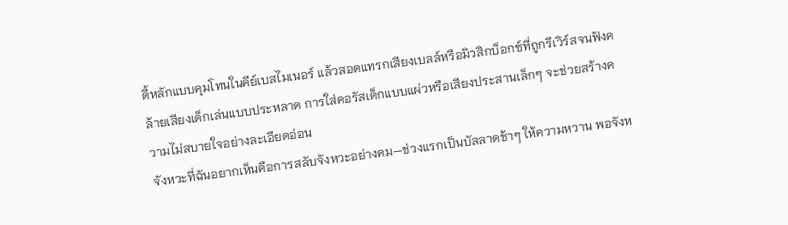ดี้หลักแบบคุมโทนในคีย์เบสไมเนอร์ แล้วสอดแทรกเสียงเบลล์หรือมิวสิกบ็อกซ์ที่ถูกรีเวิร์สจนฟังคล้ายเสียงเด็กเล่นแบบประหลาด การใส่คอรัสเด็กแบบแผ่วหรือเสียงประสานเล็กๆ จะช่วยสร้างความไม่สบายใจอย่างละเอียดอ่อน
จังหวะที่ฉันอยากเห็นคือการสลับจังหวะอย่างคม—ช่วงแรกเป็นบัลลาดช้าๆ ให้ความหวาน พอจังห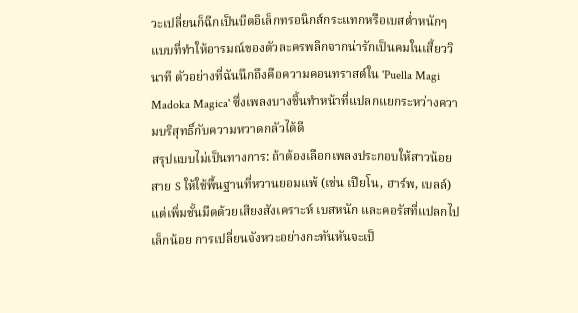วะเปลี่ยนก็ฉีกเป็นบีตอิเล็กทรอนิกส์กระแทกหรือเบสต่ำหนักๆ แบบที่ทำให้อารมณ์ของตัวละครพลิกจากน่ารักเป็นคมในเสี้ยววินาที ตัวอย่างที่ฉันนึกถึงคือความคอนทราสต์ใน 'Puella Magi Madoka Magica' ซึ่งเพลงบางชิ้นทำหน้าที่แปลกแยกระหว่างความบริสุทธิ์กับความหวาดกลัวได้ดี
สรุปแบบไม่เป็นทางการ: ถ้าต้องเลือกเพลงประกอบให้สาวน้อยสาย S ให้ใช้พื้นฐานที่หวานยอมแพ้ (เช่น เปียโน, ฮาร์พ, เบลล์) แต่เพิ่มชั้นมืดด้วยเสียงสังเคราะห์ เบสหนัก และคอรัสที่แปลกไปเล็กน้อย การเปลี่ยนจังหวะอย่างกะทันหันจะเป็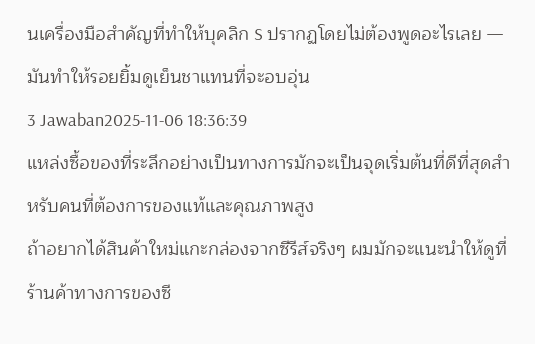นเครื่องมือสำคัญที่ทำให้บุคลิก S ปรากฏโดยไม่ต้องพูดอะไรเลย — มันทำให้รอยยิ้มดูเย็นชาแทนที่จะอบอุ่น
3 Jawaban2025-11-06 18:36:39
แหล่งซื้อของที่ระลึกอย่างเป็นทางการมักจะเป็นจุดเริ่มต้นที่ดีที่สุดสำหรับคนที่ต้องการของแท้และคุณภาพสูง
ถ้าอยากได้สินค้าใหม่แกะกล่องจากซีรีส์จริงๆ ผมมักจะแนะนำให้ดูที่ร้านค้าทางการของซี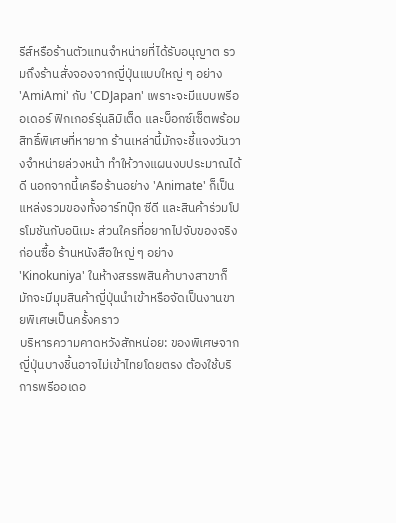รีส์หรือร้านตัวแทนจำหน่ายที่ได้รับอนุญาต รวมถึงร้านสั่งจองจากญี่ปุ่นแบบใหญ่ ๆ อย่าง 'AmiAmi' กับ 'CDJapan' เพราะจะมีแบบพรีออเดอร์ ฟิกเกอร์รุ่นลิมิเต็ด และบ็อกซ์เซ็ตพร้อมสิทธิ์พิเศษที่หายาก ร้านเหล่านี้มักจะชี้แจงวันวางจำหน่ายล่วงหน้า ทำให้วางแผนงบประมาณได้ดี นอกจากนี้เครือร้านอย่าง 'Animate' ก็เป็นแหล่งรวมของทั้งอาร์ทบุ๊ก ซีดี และสินค้าร่วมโปรโมชันกับอนิเมะ ส่วนใครที่อยากไปจับของจริงก่อนซื้อ ร้านหนังสือใหญ่ ๆ อย่าง 'Kinokuniya' ในห้างสรรพสินค้าบางสาขาก็มักจะมีมุมสินค้าญี่ปุ่นนำเข้าหรือจัดเป็นงานขายพิเศษเป็นครั้งคราว
บริหารความคาดหวังสักหน่อย: ของพิเศษจากญี่ปุ่นบางชิ้นอาจไม่เข้าไทยโดยตรง ต้องใช้บริการพรีออเดอ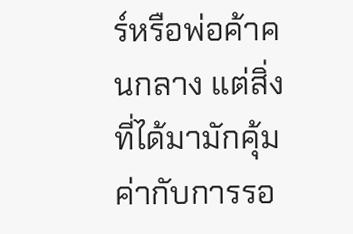ร์หรือพ่อค้าคนกลาง แต่สิ่งที่ได้มามักคุ้มค่ากับการรอ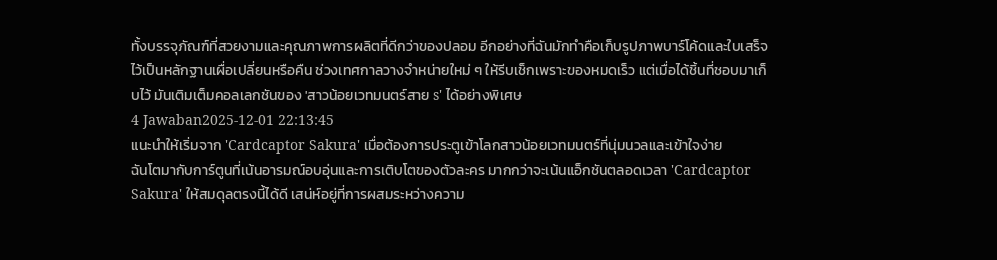ทั้งบรรจุภัณฑ์ที่สวยงามและคุณภาพการผลิตที่ดีกว่าของปลอม อีกอย่างที่ฉันมักทำคือเก็บรูปภาพบาร์โค้ดและใบเสร็จไว้เป็นหลักฐานเผื่อเปลี่ยนหรือคืน ช่วงเทศกาลวางจำหน่ายใหม่ ๆ ให้รีบเช็กเพราะของหมดเร็ว แต่เมื่อได้ชิ้นที่ชอบมาเก็บไว้ มันเติมเต็มคอลเลกชันของ 'สาวน้อยเวทมนตร์สาย s' ได้อย่างพิเศษ
4 Jawaban2025-12-01 22:13:45
แนะนำให้เริ่มจาก 'Cardcaptor Sakura' เมื่อต้องการประตูเข้าโลกสาวน้อยเวทมนตร์ที่นุ่มนวลและเข้าใจง่าย
ฉันโตมากับการ์ตูนที่เน้นอารมณ์อบอุ่นและการเติบโตของตัวละคร มากกว่าจะเน้นแอ็กชันตลอดเวลา 'Cardcaptor Sakura' ให้สมดุลตรงนี้ได้ดี เสน่ห์อยู่ที่การผสมระหว่างความ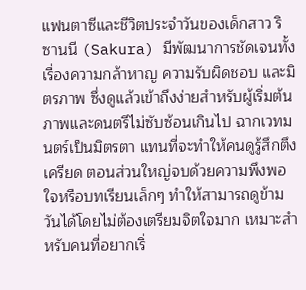แฟนตาซีและชีวิตประจำวันของเด็กสาว ริซานนี (Sakura) มีพัฒนาการชัดเจนทั้งเรื่องความกล้าหาญ ความรับผิดชอบ และมิตรภาพ ซึ่งดูแล้วเข้าถึงง่ายสำหรับผู้เริ่มต้น
ภาพและดนตรีไม่ซับซ้อนเกินไป ฉากเวทมนตร์เป็นมิตรตา แทนที่จะทำให้คนดูรู้สึกตึงเครียด ตอนส่วนใหญ่จบด้วยความพึงพอใจหรือบทเรียนเล็กๆ ทำให้สามารถดูข้ามวันได้โดยไม่ต้องเตรียมจิตใจมาก เหมาะสำหรับคนที่อยากเริ่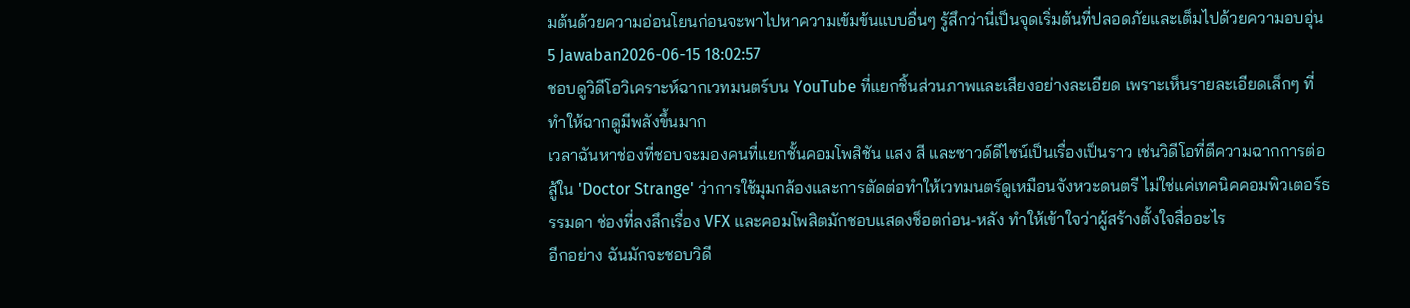มต้นด้วยความอ่อนโยนก่อนจะพาไปหาความเข้มข้นแบบอื่นๆ รู้สึกว่านี่เป็นจุดเริ่มต้นที่ปลอดภัยและเต็มไปด้วยความอบอุ่น
5 Jawaban2026-06-15 18:02:57
ชอบดูวิดีโอวิเคราะห์ฉากเวทมนตร์บน YouTube ที่แยกชิ้นส่วนภาพและเสียงอย่างละเอียด เพราะเห็นรายละเอียดเล็กๆ ที่ทำให้ฉากดูมีพลังขึ้นมาก
เวลาฉันหาช่องที่ชอบจะมองคนที่แยกชั้นคอมโพสิชัน แสง สี และซาวด์ดีไซน์เป็นเรื่องเป็นราว เช่นวิดีโอที่ตีความฉากการต่อสู้ใน 'Doctor Strange' ว่าการใช้มุมกล้องและการตัดต่อทำให้เวทมนตร์ดูเหมือนจังหวะดนตรี ไม่ใช่แค่เทคนิคคอมพิวเตอร์ธรรมดา ช่องที่ลงลึกเรื่อง VFX และคอมโพสิตมักชอบแสดงช็อตก่อน-หลัง ทำให้เข้าใจว่าผู้สร้างตั้งใจสื่ออะไร
อีกอย่าง ฉันมักจะชอบวิดี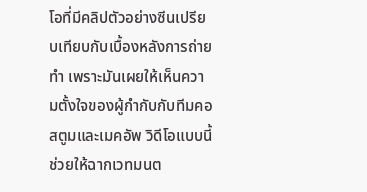โอที่มีคลิปตัวอย่างซีนเปรียบเทียบกับเบื้องหลังการถ่ายทำ เพราะมันเผยให้เห็นความตั้งใจของผู้กำกับกับทีมคอสตูมและเมคอัพ วิดีโอแบบนี้ช่วยให้ฉากเวทมนต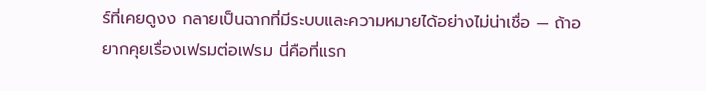ร์ที่เคยดูงง กลายเป็นฉากที่มีระบบและความหมายได้อย่างไม่น่าเชื่อ — ถ้าอยากคุยเรื่องเฟรมต่อเฟรม นี่คือที่แรก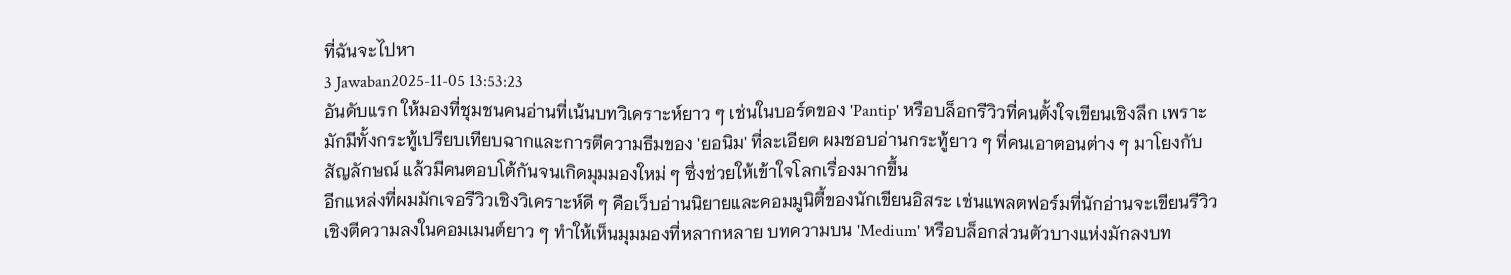ที่ฉันจะไปหา
3 Jawaban2025-11-05 13:53:23
อันดับแรก ให้มองที่ชุมชนคนอ่านที่เน้นบทวิเคราะห์ยาว ๆ เช่นในบอร์ดของ 'Pantip' หรือบล็อกรีวิวที่คนตั้งใจเขียนเชิงลึก เพราะมักมีทั้งกระทู้เปรียบเทียบฉากและการตีความธีมของ 'ยอนิม' ที่ละเอียด ผมชอบอ่านกระทู้ยาว ๆ ที่คนเอาตอนต่าง ๆ มาโยงกับสัญลักษณ์ แล้วมีคนตอบโต้กันจนเกิดมุมมองใหม่ ๆ ซึ่งช่วยให้เข้าใจโลกเรื่องมากขึ้น
อีกแหล่งที่ผมมักเจอรีวิวเชิงวิเคราะห์ดี ๆ คือเว็บอ่านนิยายและคอมมูนิตี้ของนักเขียนอิสระ เช่นแพลตฟอร์มที่นักอ่านจะเขียนรีวิวเชิงตีความลงในคอมเมนต์ยาว ๆ ทำให้เห็นมุมมองที่หลากหลาย บทความบน 'Medium' หรือบล็อกส่วนตัวบางแห่งมักลงบท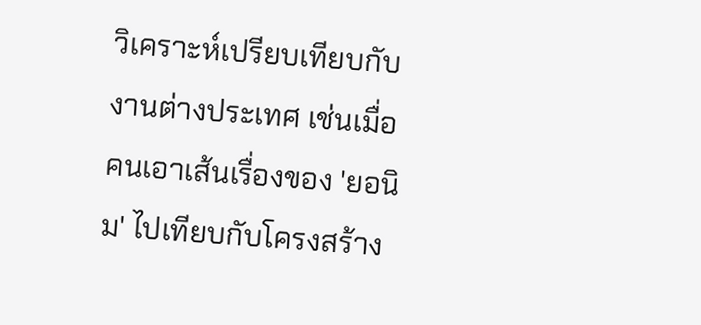วิเคราะห์เปรียบเทียบกับงานต่างประเทศ เช่นเมื่อคนเอาเส้นเรื่องของ 'ยอนิม' ไปเทียบกับโครงสร้าง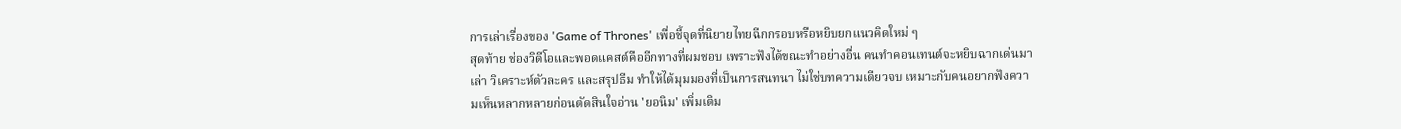การเล่าเรื่องของ 'Game of Thrones' เพื่อชี้จุดที่นิยายไทยฉีกกรอบหรือหยิบยกแนวคิดใหม่ ๆ
สุดท้าย ช่องวิดีโอและพอดแคสต์คืออีกทางที่ผมชอบ เพราะฟังได้ขณะทำอย่างอื่น คนทำคอนเทนต์จะหยิบฉากเด่นมาเล่า วิเคราะห์ตัวละคร และสรุปธีม ทำให้ได้มุมมองที่เป็นการสนทนา ไม่ใช่บทความเดียวจบ เหมาะกับคนอยากฟังความเห็นหลากหลายก่อนตัดสินใจอ่าน 'ยอนิม' เพิ่มเติม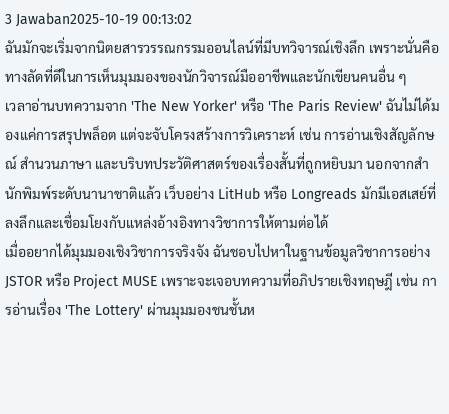3 Jawaban2025-10-19 00:13:02
ฉันมักจะเริ่มจากนิตยสารวรรณกรรมออนไลน์ที่มีบทวิจารณ์เชิงลึก เพราะนั่นคือทางลัดที่ดีในการเห็นมุมมองของนักวิจารณ์มืออาชีพและนักเขียนคนอื่น ๆ
เวลาอ่านบทความจาก 'The New Yorker' หรือ 'The Paris Review' ฉันไม่ได้มองแค่การสรุปพล็อต แต่จะจับโครงสร้างการวิเคราะห์ เช่น การอ่านเชิงสัญลักษณ์ สำนวนภาษา และบริบทประวัติศาสตร์ของเรื่องสั้นที่ถูกหยิบมา นอกจากสำนักพิมพ์ระดับนานาชาติแล้ว เว็บอย่าง LitHub หรือ Longreads มักมีเอสเสย์ที่ลงลึกและเชื่อมโยงกับแหล่งอ้างอิงทางวิชาการให้ตามต่อได้
เมื่ออยากได้มุมมองเชิงวิชาการจริงจัง ฉันชอบไปหาในฐานข้อมูลวิชาการอย่าง JSTOR หรือ Project MUSE เพราะจะเจอบทความที่อภิปรายเชิงทฤษฎี เช่น การอ่านเรื่อง 'The Lottery' ผ่านมุมมองชนชั้นห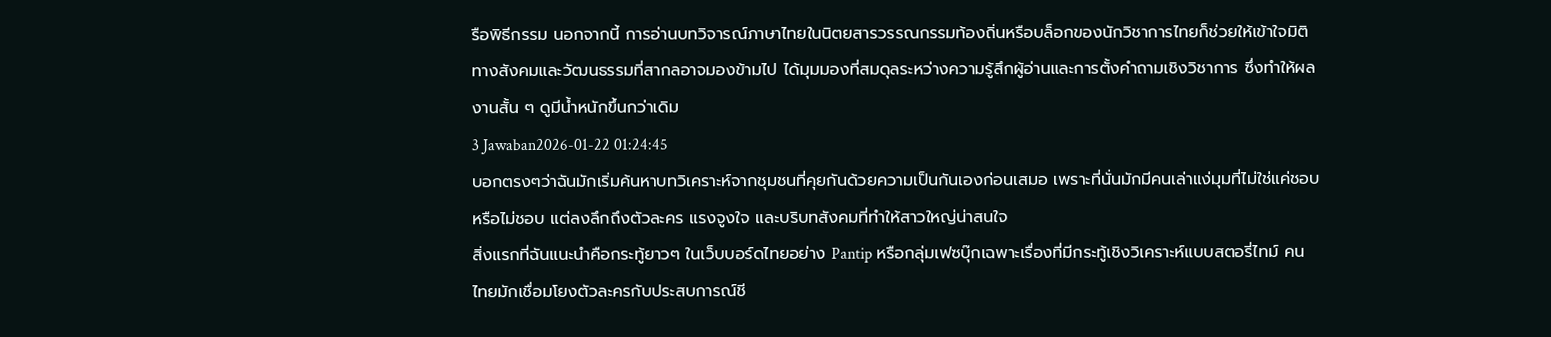รือพิธีกรรม นอกจากนี้ การอ่านบทวิจารณ์ภาษาไทยในนิตยสารวรรณกรรมท้องถิ่นหรือบล็อกของนักวิชาการไทยก็ช่วยให้เข้าใจมิติทางสังคมและวัฒนธรรมที่สากลอาจมองข้ามไป ได้มุมมองที่สมดุลระหว่างความรู้สึกผู้อ่านและการตั้งคำถามเชิงวิชาการ ซึ่งทำให้ผลงานสั้น ๆ ดูมีน้ำหนักขึ้นกว่าเดิม
3 Jawaban2026-01-22 01:24:45
บอกตรงๆว่าฉันมักเริ่มค้นหาบทวิเคราะห์จากชุมชนที่คุยกันด้วยความเป็นกันเองก่อนเสมอ เพราะที่นั่นมักมีคนเล่าแง่มุมที่ไม่ใช่แค่ชอบหรือไม่ชอบ แต่ลงลึกถึงตัวละคร แรงจูงใจ และบริบทสังคมที่ทำให้สาวใหญ่น่าสนใจ
สิ่งแรกที่ฉันแนะนำคือกระทู้ยาวๆ ในเว็บบอร์ดไทยอย่าง Pantip หรือกลุ่มเฟซบุ๊กเฉพาะเรื่องที่มีกระทู้เชิงวิเคราะห์แบบสตอรี่ไทม์ คนไทยมักเชื่อมโยงตัวละครกับประสบการณ์ชี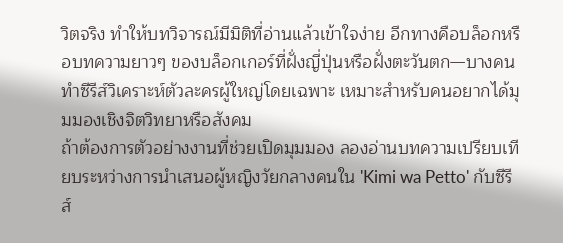วิตจริง ทำให้บทวิจารณ์มีมิติที่อ่านแล้วเข้าใจง่าย อีกทางคือบล็อกหรือบทความยาวๆ ของบล็อกเกอร์ที่ฝั่งญี่ปุ่นหรือฝั่งตะวันตก—บางคนทำซีรีส์วิเคราะห์ตัวละครผู้ใหญ่โดยเฉพาะ เหมาะสำหรับคนอยากได้มุมมองเชิงจิตวิทยาหรือสังคม
ถ้าต้องการตัวอย่างงานที่ช่วยเปิดมุมมอง ลองอ่านบทความเปรียบเทียบระหว่างการนำเสนอผู้หญิงวัยกลางคนใน 'Kimi wa Petto' กับซีรีส์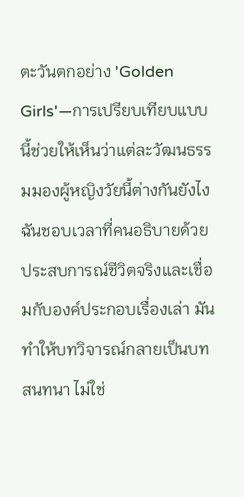ตะวันตกอย่าง 'Golden Girls'—การเปรียบเทียบแบบนี้ช่วยให้เห็นว่าแต่ละวัฒนธรรมมองผู้หญิงวัยนี้ต่างกันยังไง ฉันชอบเวลาที่คนอธิบายด้วยประสบการณ์ชีวิตจริงและเชื่อมกับองค์ประกอบเรื่องเล่า มันทำให้บทวิจารณ์กลายเป็นบทสนทนา ไม่ใช่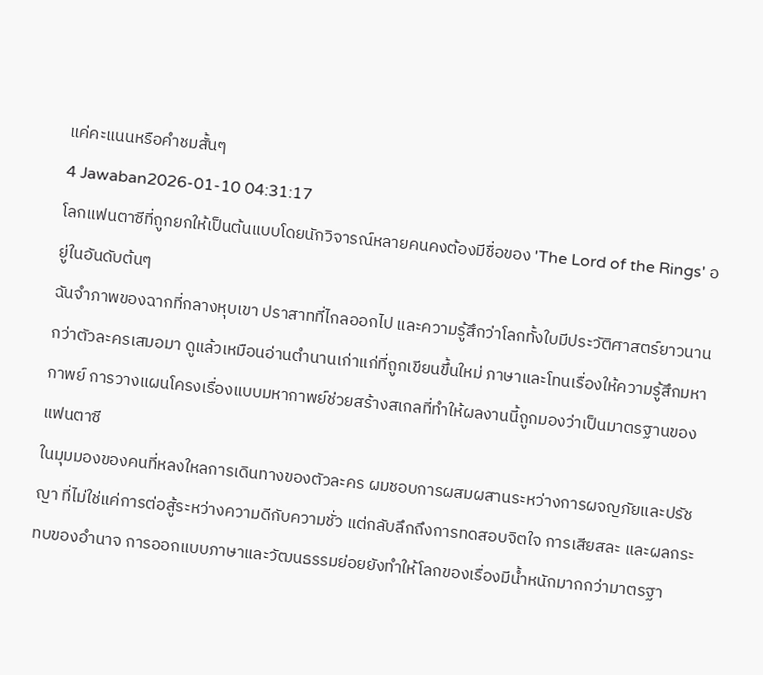แค่คะแนนหรือคำชมสั้นๆ
4 Jawaban2026-01-10 04:31:17
โลกแฟนตาซีที่ถูกยกให้เป็นต้นแบบโดยนักวิจารณ์หลายคนคงต้องมีชื่อของ 'The Lord of the Rings' อยู่ในอันดับต้นๆ
ฉันจำภาพของฉากที่กลางหุบเขา ปราสาทที่ไกลออกไป และความรู้สึกว่าโลกทั้งใบมีประวัติศาสตร์ยาวนานกว่าตัวละครเสมอมา ดูแล้วเหมือนอ่านตำนานเก่าแก่ที่ถูกเขียนขึ้นใหม่ ภาษาและโทนเรื่องให้ความรู้สึกมหากาพย์ การวางแผนโครงเรื่องแบบมหากาพย์ช่วยสร้างสเกลที่ทำให้ผลงานนี้ถูกมองว่าเป็นมาตรฐานของแฟนตาซี
ในมุมมองของคนที่หลงใหลการเดินทางของตัวละคร ผมชอบการผสมผสานระหว่างการผจญภัยและปรัชญา ที่ไม่ใช่แค่การต่อสู้ระหว่างความดีกับความชั่ว แต่กลับลึกถึงการทดสอบจิตใจ การเสียสละ และผลกระทบของอำนาจ การออกแบบภาษาและวัฒนธรรมย่อยยังทำให้โลกของเรื่องมีน้ำหนักมากกว่ามาตรฐา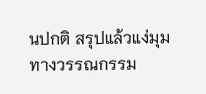นปกติ สรุปแล้วแง่มุมทางวรรณกรรม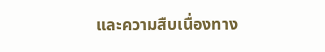และความสืบเนื่องทาง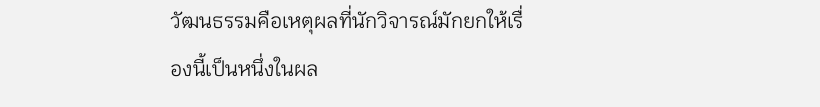วัฒนธรรมคือเหตุผลที่นักวิจารณ์มักยกให้เรื่องนี้เป็นหนึ่งในผล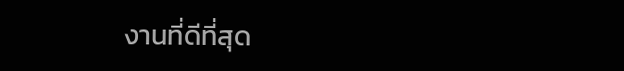งานที่ดีที่สุด